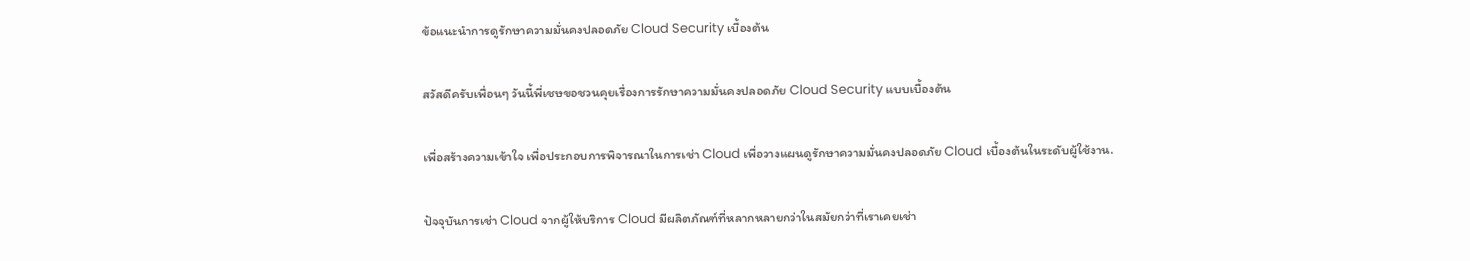ข้อแนะนำการดูรักษาความมั่นคงปลอดภัย Cloud Security เบื้องต้น

สวัสดีครับเพื่อนๆ วันนี้พี่เชษขอชวนคุยเรื่องการรักษาความมั่นคงปลอดภัย Cloud Security แบบเบื้องต้น

เพื่อสร้างความเข้าใจ เพื่อประกอบการพิจารณาในการเช่า Cloud เพื่อวางแผนดูรักษาความมั่นคงปลอดภัย Cloud เบื้องต้นในระดับผู้ใช้งาน.

ปัจจุบันการเช่า Cloud จากผู้ให้บริการ Cloud มีผลิตภัณฑ์ที่หลากหลายกว่าในสมัยกว่าที่เราเคยเช่า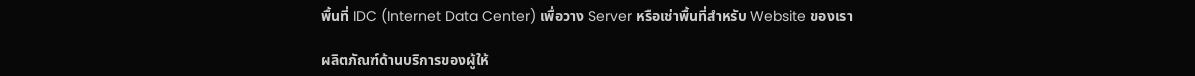พื้นที่ IDC (Internet Data Center) เพื่อวาง Server หรือเช่าพื้นที่สำหรับ Website ของเรา

ผลิตภัณฑ์ด้านบริการของผู้ให้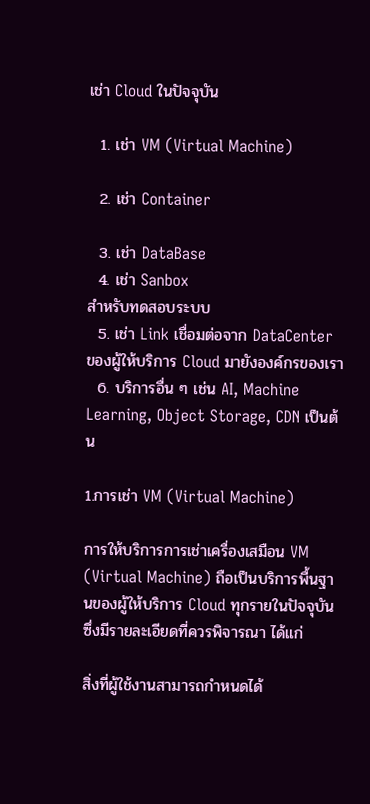เช่า Cloud ในปัจจุบัน

  1. เช่า VM (Virtual Machine)

  2. เช่า Container

  3. เช่า DataBase
  4. เช่า Sanbox
สำหรับทดสอบระบบ
  5. เช่า Link เชื่อมต่อจาก DataCenter ของผู้ให้บริการ Cloud มายังองค์กรของเรา
  6. บริการอื่น ๆ เช่น AI, Machine Learning, Object Storage, CDN เป็นต้น

1.การเช่า VM (Virtual Machine)

การให้บริการการเช่าเครื่องเสมือน VM (Virtual Machine) ถือเป็นบริการพื้นฐานของผู้ให้บริการ Cloud ทุกรายในปัจจุบัน ซึ่งมีรายละเอียดที่ควรพิจารณา ได้แก่

สิ่งที่ผู้ใช้งานสามารถกำหนดได้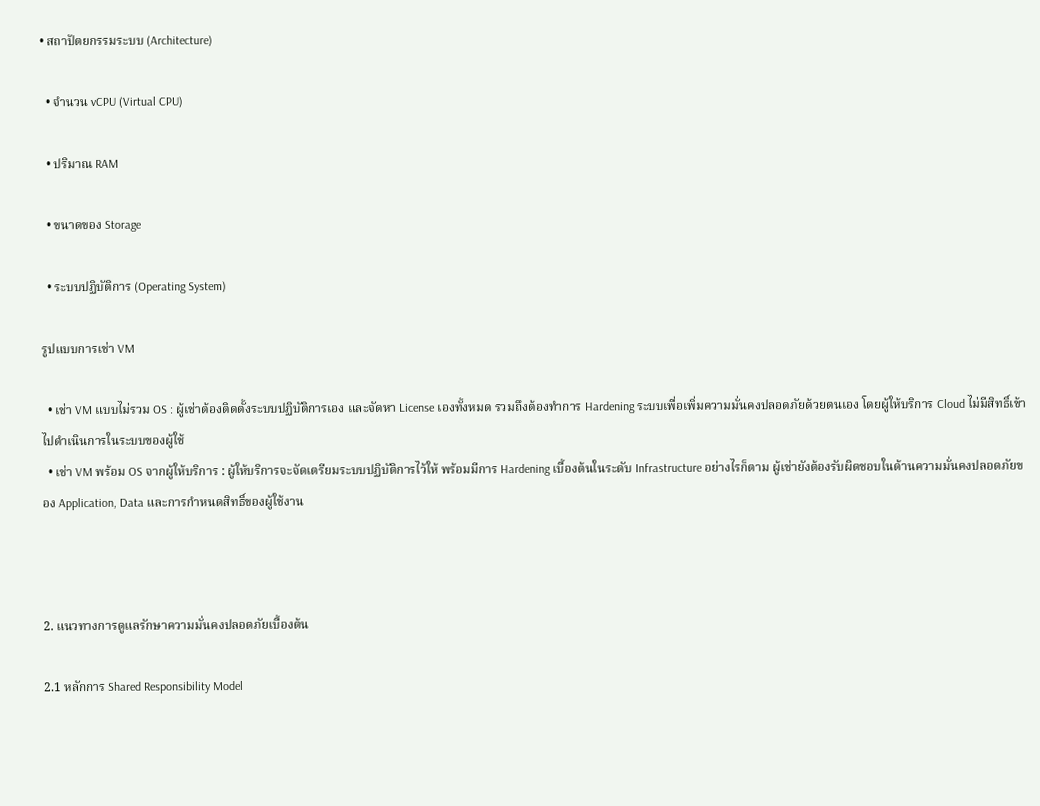• สถาปัตยกรรมระบบ (Architecture)

  • จำนวน vCPU (Virtual CPU)

  • ปริมาณ RAM

  • ขนาดของ Storage

  • ระบบปฏิบัติการ (Operating System)

รูปแบบการเช่า VM

  • เช่า VM แบบไม่รวม OS : ผู้เช่าต้องติดตั้งระบบปฏิบัติการเอง และจัดหา License เองทั้งหมด รวมถึงต้องทำการ Hardening ระบบเพื่อเพิ่มความมั่นคงปลอดภัยด้วยตนเอง โดยผู้ให้บริการ Cloud ไม่มีสิทธิ์เข้าไปดำเนินการในระบบของผู้ใช้
  • เช่า VM พร้อม OS จากผู้ให้บริการ : ผู้ให้บริการจะจัดเตรียมระบบปฏิบัติการไว้ให้ พร้อมมีการ Hardening เบื้องต้นในระดับ Infrastructure อย่างไรก็ตาม ผู้เช่ายังต้องรับผิดชอบในด้านความมั่นคงปลอดภัยของ Application, Data และการกำหนดสิทธิ์ของผู้ใช้งาน



2. แนวทางการดูแลรักษาความมั่นคงปลอดภัยเบื้องต้น

2.1 หลักการ Shared Responsibility Model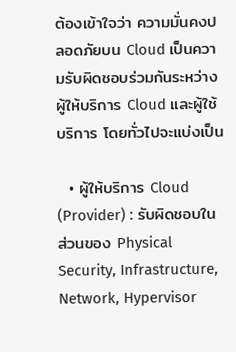ต้องเข้าใจว่า ความมั่นคงปลอดภัยบน Cloud เป็นความรับผิดชอบร่วมกันระหว่างผู้ให้บริการ Cloud และผู้ใช้บริการ โดยทั่วไปจะแบ่งเป็น

  • ผู้ให้บริการ Cloud (Provider) : รับผิดชอบในส่วนของ Physical Security, Infrastructure, Network, Hypervisor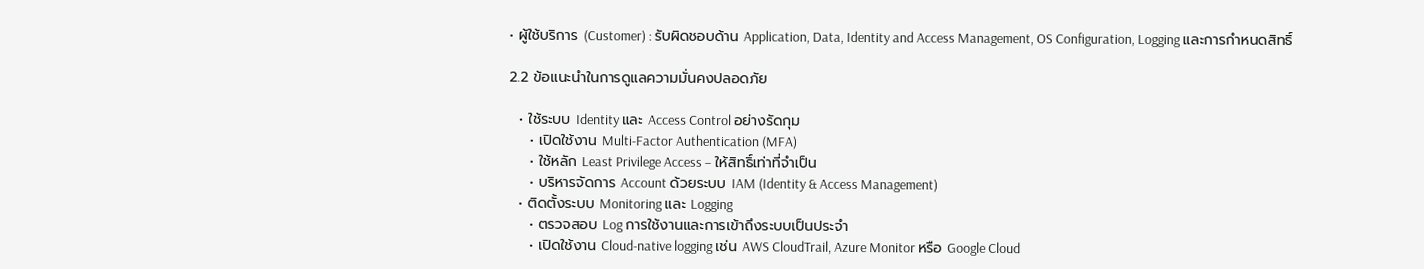• ผู้ใช้บริการ (Customer) : รับผิดชอบด้าน Application, Data, Identity and Access Management, OS Configuration, Logging และการกำหนดสิทธิ์

2.2 ข้อแนะนำในการดูแลความมั่นคงปลอดภัย

  • ใช้ระบบ Identity และ Access Control อย่างรัดกุม
    • เปิดใช้งาน Multi-Factor Authentication (MFA)
    • ใช้หลัก Least Privilege Access – ให้สิทธิ์เท่าที่จำเป็น
    • บริหารจัดการ Account ด้วยระบบ IAM (Identity & Access Management)
  • ติดตั้งระบบ Monitoring และ Logging
    • ตรวจสอบ Log การใช้งานและการเข้าถึงระบบเป็นประจำ
    • เปิดใช้งาน Cloud-native logging เช่น AWS CloudTrail, Azure Monitor หรือ Google Cloud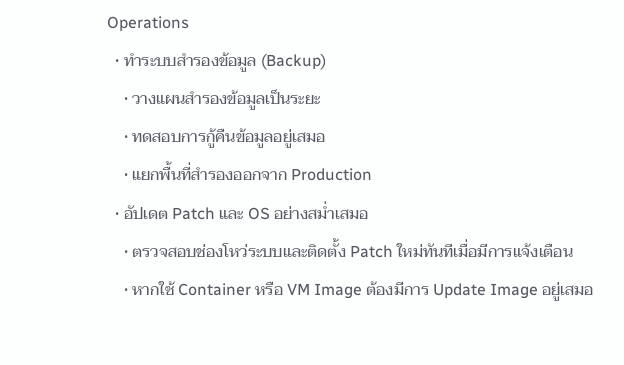Operations
  • ทำระบบสำรองข้อมูล (Backup)
    • วางแผนสำรองข้อมูลเป็นระยะ
    • ทดสอบการกู้คืนข้อมูลอยู่เสมอ
    • แยกพื้นที่สำรองออกจาก Production
  • อัปเดต Patch และ OS อย่างสม่ำเสมอ
    • ตรวจสอบช่องโหว่ระบบและติดตั้ง Patch ใหม่ทันทีเมื่อมีการแจ้งเตือน
    • หากใช้ Container หรือ VM Image ต้องมีการ Update Image อยู่เสมอ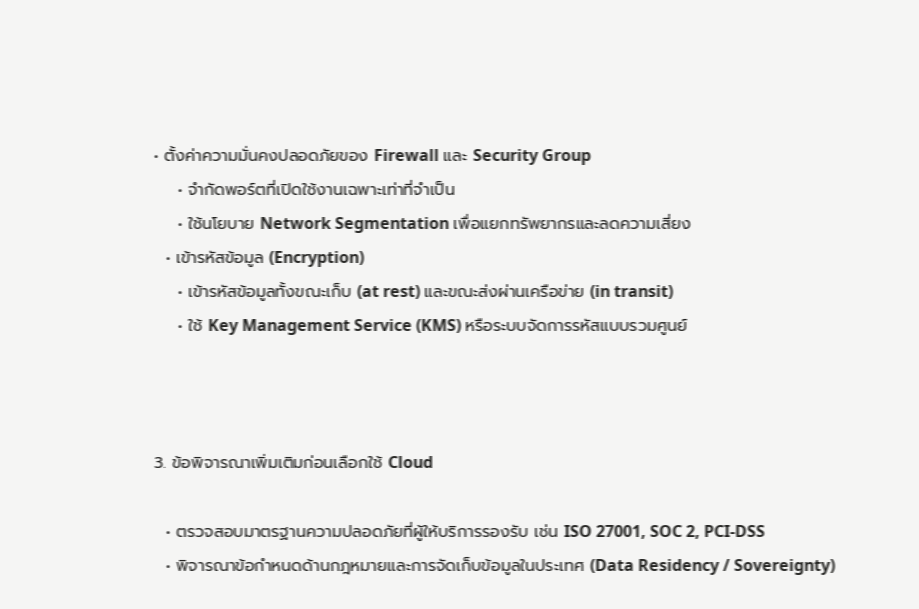• ตั้งค่าความมั่นคงปลอดภัยของ Firewall และ Security Group
    • จำกัดพอร์ตที่เปิดใช้งานเฉพาะเท่าที่จำเป็น
    • ใช้นโยบาย Network Segmentation เพื่อแยกทรัพยากรและลดความเสี่ยง
  • เข้ารหัสข้อมูล (Encryption)
    • เข้ารหัสข้อมูลทั้งขณะเก็บ (at rest) และขณะส่งผ่านเครือข่าย (in transit)
    • ใช้ Key Management Service (KMS) หรือระบบจัดการรหัสแบบรวมศูนย์



3. ข้อพิจารณาเพิ่มเติมก่อนเลือกใช้ Cloud

  • ตรวจสอบมาตรฐานความปลอดภัยที่ผู้ให้บริการรองรับ เช่น ISO 27001, SOC 2, PCI-DSS
  • พิจารณาข้อกำหนดด้านกฎหมายและการจัดเก็บข้อมูลในประเทศ (Data Residency / Sovereignty)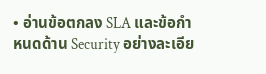• อ่านข้อตกลง SLA และข้อกำหนดด้าน Security อย่างละเอีย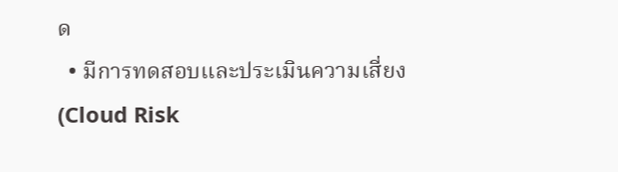ด
  • มีการทดสอบและประเมินความเสี่ยง (Cloud Risk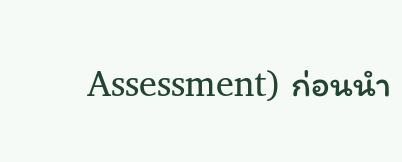Assessment) ก่อนนำ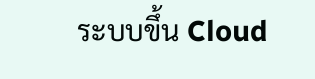ระบบขึ้น Cloud